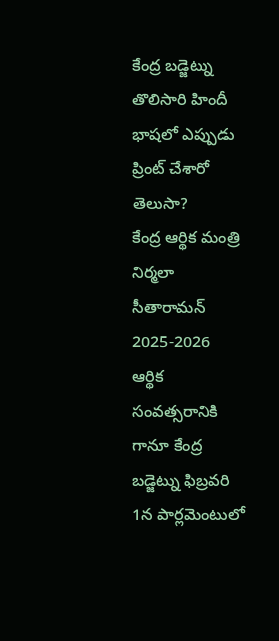కేంద్ర బడ్జెట్ను తొలిసారి హిందీ భాషలో ఎప్పుడు ప్రింట్ చేశారో తెలుసా?
కేంద్ర ఆర్థిక మంత్రి నిర్మలా సీతారామన్ 2025-2026 ఆర్థిక సంవత్సరానికి గానూ కేంద్ర బడ్జెట్ను ఫిబ్రవరి 1న పార్లమెంటులో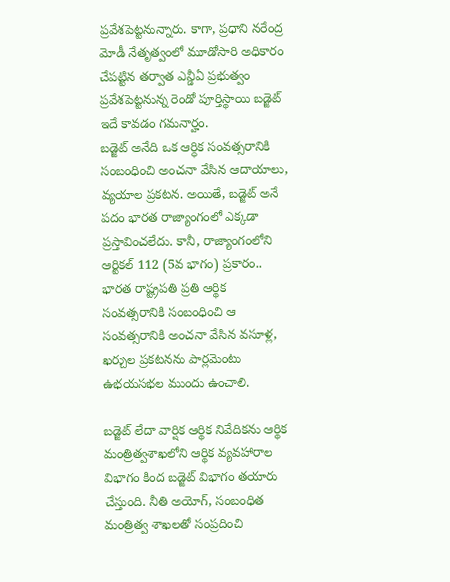ప్రవేశపెట్టనున్నారు. కాగా, ప్రధాని నరేంద్ర మోడీ నేతృత్వంలో మూడోసారి అధికారం చేపట్టిన తర్వాత ఎన్డీఏ ప్రభుత్వం ప్రవేశపెట్టనున్న రెండో పూర్తిస్థాయి బడ్జెట్ ఇదే కావడం గమనార్హం.
బడ్జెట్ అనేది ఒక ఆర్ధిక సంవత్సరానికి సంబంధించి అంచనా వేసిన ఆదాయాలు, వ్యయాల ప్రకటన. అయితే, బడ్జెట్ అనే పదం భారత రాజ్యాంగంలో ఎక్కడా ప్రస్తావించలేదు. కానీ, రాజ్యాంగంలోని ఆర్టికల్ 112 (5వ భాగం) ప్రకారం.. భారత రాష్ట్రపతి ప్రతి ఆర్థిక సంవత్సరానికి సంబంధించి ఆ సంవత్సరానికి అంచనా వేసిన వసూళ్ల, ఖర్చుల ప్రకటనను పార్లమెంటు ఉభయసభల ముందు ఉంచాలి.

బడ్జెట్ లేదా వార్షిక ఆర్థిక నివేదికను ఆర్థిక మంత్రిత్వశాఖలోని ఆర్థిక వ్యవహారాల విభాగం కింద బడ్జెట్ విభాగం తయారు చేస్తుంది. నీతి అయోగ్, సంబంధిత మంత్రిత్వ శాఖలతో సంప్రదించి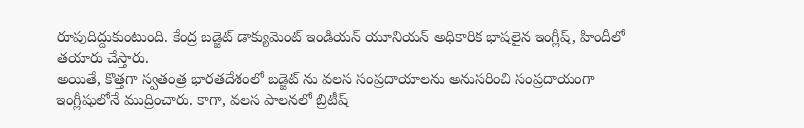రూపుదిద్దుకుంటుంది. కేంద్ర బడ్జెట్ డాక్యుమెంట్ ఇండియన్ యూనియన్ అధికారిక భాషలైన ఇంగ్లీష్, హిందీలో తయారు చేస్తారు.
అయితే, కొత్తగా స్వతంత్ర భారతదేశంలో బడ్జెట్ ను వలస సంప్రదాయాలను అనుసరించి సంప్రదాయంగా ఇంగ్లీషులోనే ముద్రించారు. కాగా, వలస పాలనలో బ్రిటీష్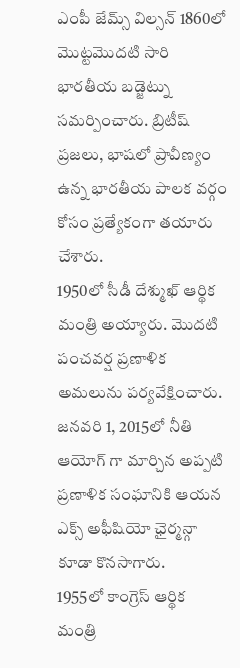ఎంపీ జేమ్స్ విల్సన్ 1860లో మొట్టమొదటి సారి భారతీయ బడ్జెట్ను సమర్పించారు. బ్రిటీష్ ప్రజలు, భాషలో ప్రావీణ్యం ఉన్న భారతీయ పాలక వర్గం కోసం ప్రత్యేకంగా తయారు చేశారు.
1950లో సీడీ దేశ్ముఖ్ ఆర్థిక మంత్రి అయ్యారు. మొదటి పంచవర్ష ప్రణాళిక అమలును పర్యవేక్షించారు. జనవరి 1, 2015లో నీతి ఆయోగ్ గా మార్చిన అప్పటి ప్రణాళిక సంఘానికి ఆయన ఎక్స్ అఫీషియో ఛైర్మన్గా కూడా కొనసాగారు.
1955లో కాంగ్రెస్ ఆర్థిక మంత్రి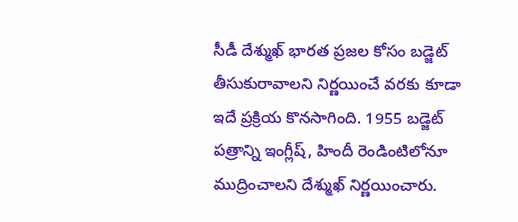సీడీ దేశ్ముఖ్ భారత ప్రజల కోసం బడ్జెట్ తీసుకురావాలని నిర్ణయించే వరకు కూడా ఇదే ప్రక్రియ కొనసాగింది. 1955 బడ్జెట్ పత్రాన్ని ఇంగ్లీష్, హిందీ రెండింటిలోనూ ముద్రించాలని దేశ్ముఖ్ నిర్ణయించారు.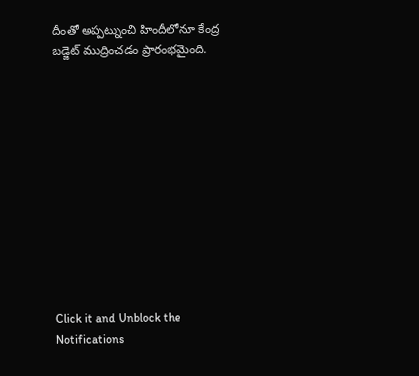దీంతో అప్పట్నుంచి హిందీలోనూ కేంద్ర బడ్జెట్ ముద్రించడం ప్రారంభమైంది.












Click it and Unblock the Notifications